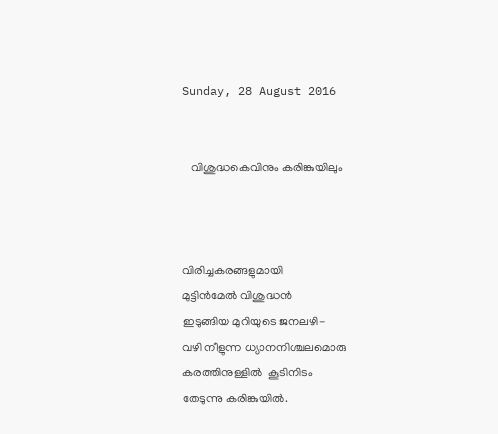Sunday, 28 August 2016


   വിശുദ്ധകെവിനും കരിങ്കുയിലും



വിരിച്ചകരങ്ങളുമായി
മുട്ടിന്‍മേല്‍ വിശുദ്ധന്‍
ഇടുങ്ങിയ മുറിയുടെ ജനലഴി-
വഴി നീളുന്ന ധ്യാനനിശ്ചലമൊരു
കരത്തിനുള്ളില്‍  കൂടിനിടം
തേടുന്നു കരിങ്കുയില്‍.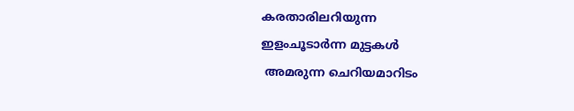കരതാരിലറിയുന്ന
ഇളംചൂടാര്‍ന്ന മുട്ടകള്‍
 അമരുന്ന ചെറിയമാറിടം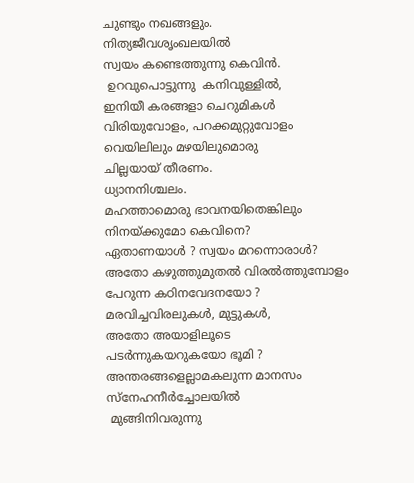ചുണ്ടും നഖങ്ങളും.
നിത്യജീവശൃംഖലയില്‍
സ്വയം കണ്ടെത്തുന്നു കെവിന്‍.
 ഉറവുപൊട്ടുന്നു  കനിവുള്ളില്‍,
ഇനിയീ കരങ്ങളാ ചെറുമികള്‍
വിരിയുവോളം, പറക്കമുറ്റുവോളം
വെയിലിലും മഴയിലുമൊരു
ചില്ലയായ് തീരണം.
ധ്യാനനിശ്ചലം.
മഹത്താമൊരു ഭാവനയിതെങ്കിലും
നിനയ്ക്കുമോ കെവിനെ?
ഏതാണയാള്‍ ? സ്വയം മറന്നൊരാള്‍?
അതോ കഴുത്തുമുതല്‍ വിരല്‍ത്തുമ്പോളം
പേറുന്ന കഠിനവേദനയോ ?
മരവിച്ചവിരലുകള്‍, മുട്ടുകള്‍,
അതോ അയാളിലൂടെ
പടര്‍ന്നുകയറുകയോ ഭൂമി ?
അന്തരങ്ങളെല്ലാമകലുന്ന മാനസം
സ്നേഹനീര്‍ച്ചോലയില്‍
 മുങ്ങിനിവരുന്നു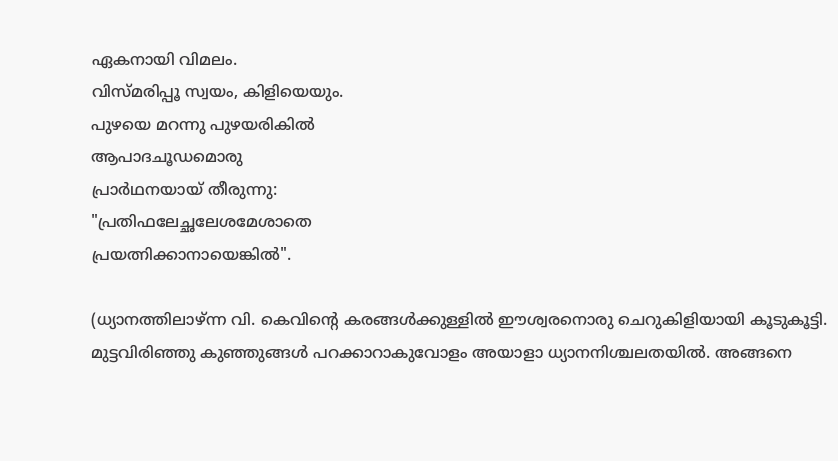ഏകനായി വിമലം.
വിസ്മരിപ്പൂ സ്വയം, കിളിയെയും.
പുഴയെ മറന്നു പുഴയരികില്‍
ആപാദചൂഡമൊരു
പ്രാര്‍ഥനയായ് തീരുന്നു:
"പ്രതിഫലേച്ഛലേശമേശാതെ
പ്രയത്നിക്കാനായെങ്കില്‍".

(ധ്യാനത്തിലാഴ്ന്ന വി. കെവിന്‍റെ കരങ്ങള്‍ക്കുള്ളില്‍ ഈശ്വരനൊരു ചെറുകിളിയായി കൂടുകൂട്ടി.  മുട്ടവിരിഞ്ഞു കുഞ്ഞുങ്ങള്‍ പറക്കാറാകുവോളം അയാളാ ധ്യാനനിശ്ചലതയില്‍. അങ്ങനെ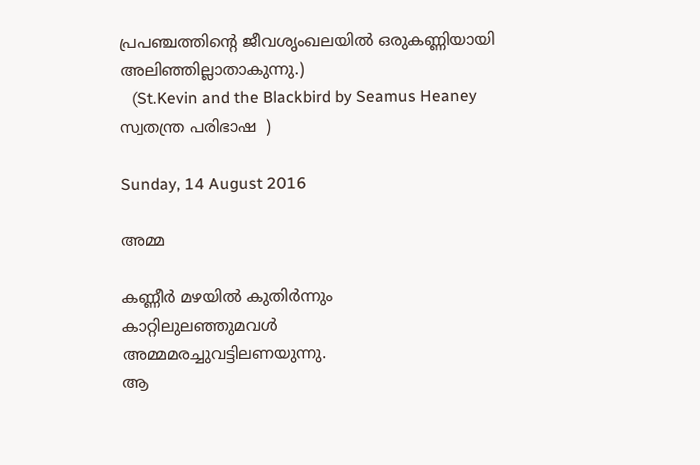പ്രപഞ്ചത്തിന്‍റെ ജീവശൃംഖലയില്‍ ഒരുകണ്ണിയായി അലിഞ്ഞില്ലാതാകുന്നു.)
   (St.Kevin and the Blackbird by Seamus Heaney   സ്വതന്ത്ര പരിഭാഷ  )

Sunday, 14 August 2016

അമ്മ

കണ്ണീര്‍ മഴയില്‍ കുതിര്‍ന്നും
കാറ്റിലുലഞ്ഞുമവള്‍
അമ്മമരച്ചുവട്ടിലണയുന്നു.
ആ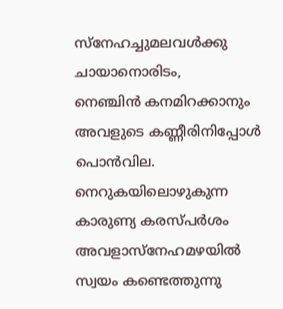സ്നേഹച്ചുമലവള്‍ക്കു
ചായാനൊരിടം,
നെഞ്ചിന്‍ കനമിറക്കാനും
അവളുടെ കണ്ണീരിനിപ്പോള്‍
പൊന്‍വില.
നെറുകയിലൊഴുകുന്ന
കാരുണ്യ കരസ്പര്‍ശം
അവളാസ്നേഹമഴയില്‍
സ്വയം കണ്ടെത്തുന്നു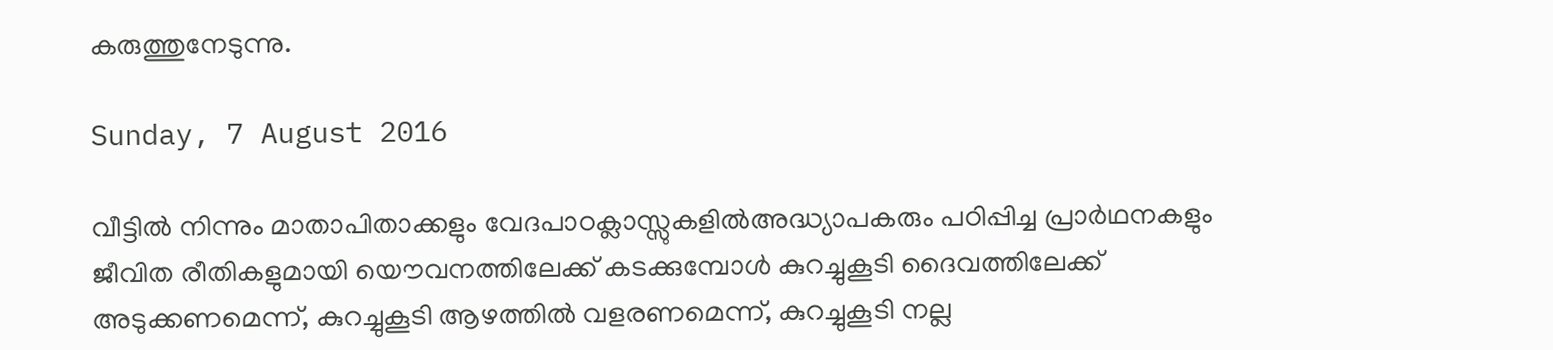കരുത്തുനേടുന്നു.

Sunday, 7 August 2016

വീട്ടില്‍ നിന്നും മാതാപിതാക്കളും വേദപാഠക്ലാസ്സുകളില്‍അദ്ധ്യാപകരും പഠിപ്പിച്ച പ്രാര്‍ഥനകളും ജീവിത രീതികളുമായി യൌവനത്തിലേക്ക് കടക്കുമ്പോള്‍ കുറച്ചുകൂടി ദൈവത്തിലേക്ക് അടുക്കണമെന്ന്, കുറച്ചുകൂടി ആഴത്തില്‍ വളരണമെന്ന്, കുറച്ചുകൂടി നല്ല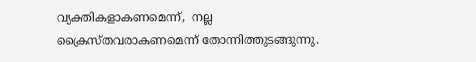വ്യക്തികളാകണമെന്ന്,  നല്ല ക്രൈസ്തവരാകണമെന്ന് തോന്നിത്തുടങ്ങുന്നു.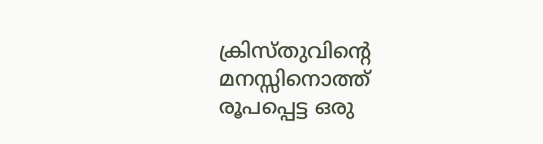ക്രിസ്തുവിന്‍റെ മനസ്സിനൊത്ത് രൂപപ്പെട്ട ഒരു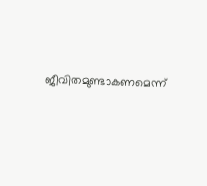ജീവിതമുണ്ടാകണമെന്ന്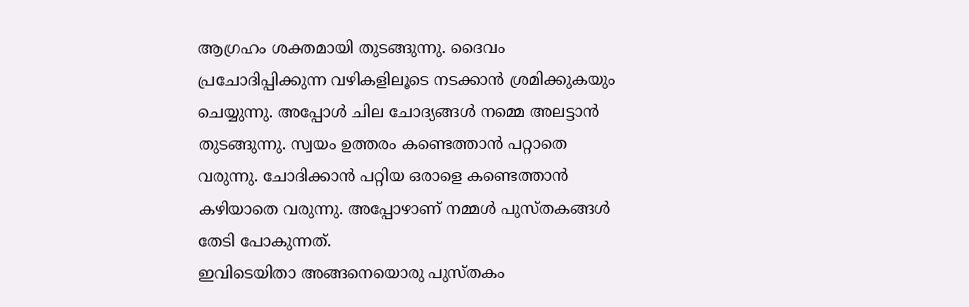ആഗ്രഹം ശക്തമായി തുടങ്ങുന്നു. ദൈവം പ്രചോദിപ്പിക്കുന്ന വഴികളിലൂടെ നടക്കാന്‍ ശ്രമിക്കുകയും ചെയ്യുന്നു. അപ്പോള്‍ ചില ചോദ്യങ്ങള്‍ നമ്മെ അലട്ടാന്‍ തുടങ്ങുന്നു. സ്വയം ഉത്തരം കണ്ടെത്താന്‍ പറ്റാതെ വരുന്നു. ചോദിക്കാന്‍ പറ്റിയ ഒരാളെ കണ്ടെത്താന്‍ കഴിയാതെ വരുന്നു. അപ്പോഴാണ് നമ്മള്‍ പുസ്തകങ്ങള്‍ തേടി പോകുന്നത്.
ഇവിടെയിതാ അങ്ങനെയൊരു പുസ്തകം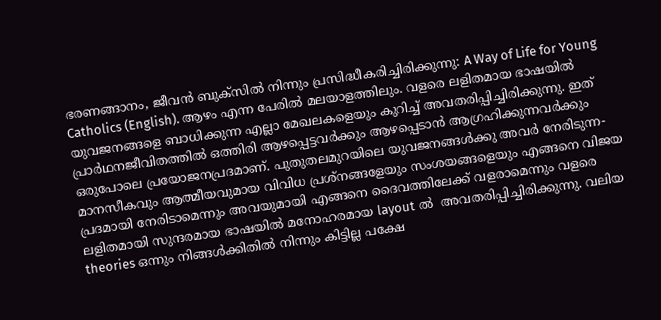ഭരണങ്ങാനം, ജീവന്‍ ബുക്സില്‍ നിന്നും പ്രസിദ്ധീകരിച്ചിരിക്കുന്നു: A Way of Life for Young Catholics (English). ആഴം എന്ന പേരില്‍ മലയാളത്തിലും. വളരെ ലളിതമായ ഭാഷയില്‍ യുവജനങ്ങളെ ബാധിക്കുന്ന എല്ലാ മേഖലകളെയും കുറിച്ച് അവതരിപ്പിച്ചിരിക്കുന്നു. ഇത് പ്രാര്‍ഥനജീവിതത്തില്‍ ഒത്തിരി ആഴപ്പെട്ടവര്‍ക്കും ആഴപ്പെടാന്‍ ആഗ്രഹിക്കുന്നവര്‍ക്കും ഒരുപോലെ പ്രയോജനപ്രദമാണ്. പുതുതലമുറയിലെ യുവജനങ്ങള്‍ക്കു അവര്‍ നേരിടുന്ന- മാനസീകവും ആത്മീയവുമായ വിവിധ പ്രശ്നങ്ങളേയും സംശയങ്ങളെയും എങ്ങനെ വിജയ പ്രദമായി നേരിടാമെന്നും അവയുമായി എങ്ങനെ ദൈവത്തിലേക്ക് വളരാമെന്നും വളരെ ലളിതമായി സുന്ദരമായ ഭാഷയില്‍ മനോഹരമായ layout ല്‍  അവതരിപ്പിച്ചിരിക്കുന്നു. വലിയ theories ഒന്നും നിങ്ങള്‍ക്കിതില്‍ നിന്നും കിട്ടില്ല പക്ഷേ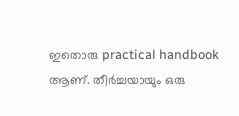ഇതൊരു practical handbook ആണ്. തീര്‍ച്ചയായും ഒരു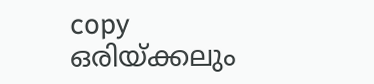copy ഒരിയ്ക്കലും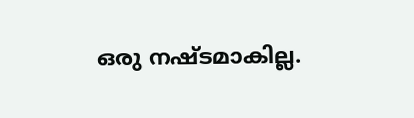ഒരു നഷ്ടമാകില്ല.